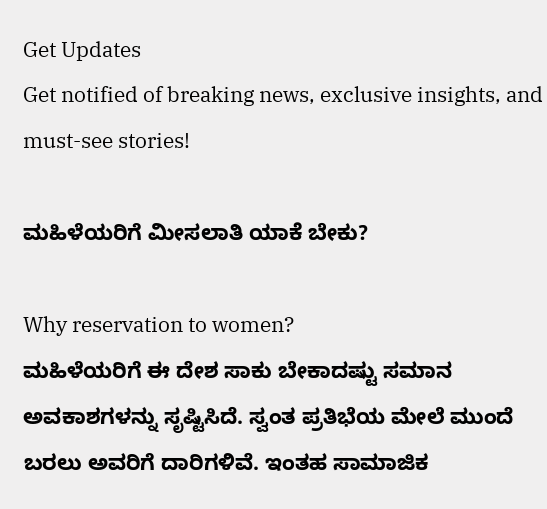Get Updates
Get notified of breaking news, exclusive insights, and must-see stories!

ಮಹಿಳೆಯರಿಗೆ ಮೀಸಲಾತಿ ಯಾಕೆ ಬೇಕು?

Why reservation to women?
ಮಹಿಳೆಯರಿಗೆ ಈ ದೇಶ ಸಾಕು ಬೇಕಾದಷ್ಟು ಸಮಾನ ಅವಕಾಶಗಳನ್ನು ಸೃಷ್ಟಿಸಿದೆ. ಸ್ವಂತ ಪ್ರತಿಭೆಯ ಮೇಲೆ ಮುಂದೆ ಬರಲು ಅವರಿಗೆ ದಾರಿಗಳಿವೆ. ಇಂತಹ ಸಾಮಾಜಿಕ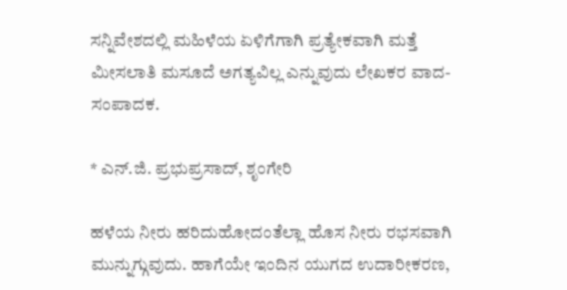ಸನ್ನಿವೇಶದಲ್ಲಿ ಮಹಿಳೆಯ ಏಳಿಗೆಗಾಗಿ ಪ್ರತ್ಯೇಕವಾಗಿ ಮತ್ತೆ ಮೀಸಲಾತಿ ಮಸೂದೆ ಅಗತ್ಯವಿಲ್ಲ ಎನ್ನುವುದು ಲೇಖಕರ ವಾದ- ಸಂಪಾದಕ.

* ಎನ್.ಜಿ. ಪ್ರಭುಪ್ರಸಾದ್, ಶೃಂಗೇರಿ

ಹಳೆಯ ನೀರು ಹರಿದುಹೋದಂತೆಲ್ಲಾ ಹೊಸ ನೀರು ರಭಸವಾಗಿ ಮುನ್ನುಗ್ಗುವುದು. ಹಾಗೆಯೇ ಇಂದಿನ ಯುಗದ ಉದಾರೀಕರಣ,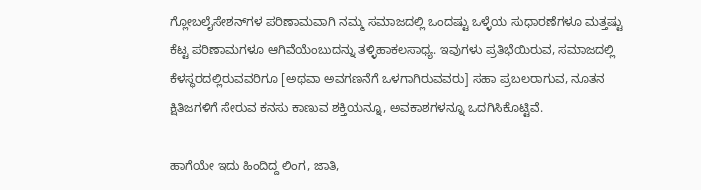ಗ್ಲೋಬಲೈಸೇಶನ್‌ಗಳ ಪರಿಣಾಮವಾಗಿ ನಮ್ಮ ಸಮಾಜದಲ್ಲಿ ಒಂದಷ್ಟು ಒಳ್ಳೆಯ ಸುಧಾರಣೆಗಳೂ ಮತ್ತಷ್ಟು ಕೆಟ್ಟ ಪರಿಣಾಮಗಳೂ ಆಗಿವೆಯೆಂಬುದನ್ನು ತಳ್ಳಿಹಾಕಲಸಾಧ್ಯ. ಇವುಗಳು ಪ್ರತಿಭೆಯಿರುವ, ಸಮಾಜದಲ್ಲಿ ಕೆಳಸ್ಥರದಲ್ಲಿರುವವರಿಗೂ [ಅಥವಾ ಅವಗಣನೆಗೆ ಒಳಗಾಗಿರುವವರು] ಸಹಾ ಪ್ರಬಲರಾಗುವ, ನೂತನ ಕ್ಷಿತಿಜಗಳಿಗೆ ಸೇರುವ ಕನಸು ಕಾಣುವ ಶಕ್ತಿಯನ್ನೂ, ಅವಕಾಶಗಳನ್ನೂ ಒದಗಿಸಿಕೊಟ್ಟಿವೆ.

ಹಾಗೆಯೇ ಇದು ಹಿಂದಿದ್ದ ಲಿಂಗ, ಜಾತಿ,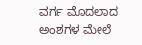ವರ್ಗ ಮೊದಲಾದ ಅಂಶಗಳ ಮೇಲೆ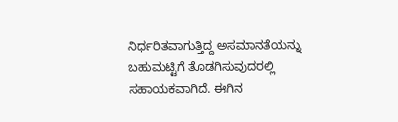ನಿರ್ಧರಿತವಾಗುತ್ತಿದ್ದ ಅಸಮಾನತೆಯನ್ನು ಬಹುಮಟ್ಟಿಗೆ ತೊಡಗಿಸುವುದರಲ್ಲಿ ಸಹಾಯಕವಾಗಿದೆ. ಈಗಿನ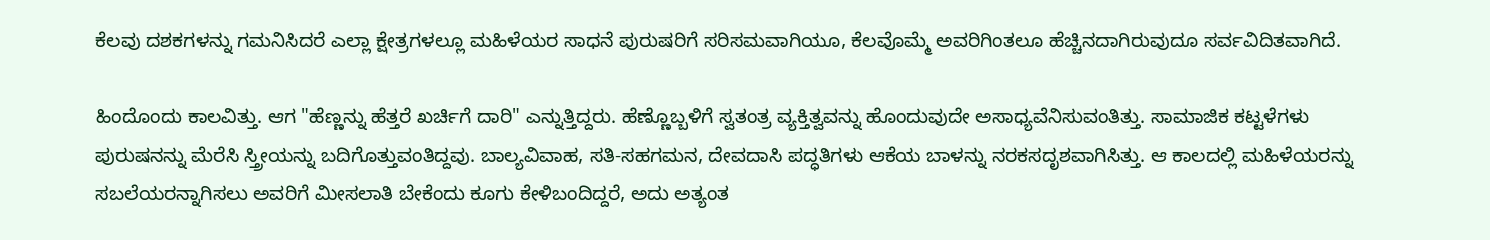ಕೆಲವು ದಶಕಗಳನ್ನು ಗಮನಿಸಿದರೆ ಎಲ್ಲಾ ಕ್ಷೇತ್ರಗಳಲ್ಲೂ ಮಹಿಳೆಯರ ಸಾಧನೆ ಪುರುಷರಿಗೆ ಸರಿಸಮವಾಗಿಯೂ, ಕೆಲವೊಮ್ಮೆ ಅವರಿಗಿಂತಲೂ ಹೆಚ್ಚಿನದಾಗಿರುವುದೂ ಸರ್ವವಿದಿತವಾಗಿದೆ.

ಹಿಂದೊಂದು ಕಾಲವಿತ್ತು. ಆಗ "ಹೆಣ್ಣನ್ನು ಹೆತ್ತರೆ ಖರ್ಚಿಗೆ ದಾರಿ" ಎನ್ನುತ್ತಿದ್ದರು. ಹೆಣ್ಣೊಬ್ಬಳಿಗೆ ಸ್ವತಂತ್ರ ವ್ಯಕ್ತಿತ್ವವನ್ನು ಹೊಂದುವುದೇ ಅಸಾಧ್ಯವೆನಿಸುವಂತಿತ್ತು. ಸಾಮಾಜಿಕ ಕಟ್ಟಳೆಗಳು ಪುರುಷನನ್ನು ಮೆರೆಸಿ ಸ್ತ್ರೀಯನ್ನು ಬದಿಗೊತ್ತುವಂತಿದ್ದವು. ಬಾಲ್ಯವಿವಾಹ, ಸತಿ-ಸಹಗಮನ, ದೇವದಾಸಿ ಪದ್ಧತಿಗಳು ಆಕೆಯ ಬಾಳನ್ನು ನರಕಸದೃಶವಾಗಿಸಿತ್ತು. ಆ ಕಾಲದಲ್ಲಿ ಮಹಿಳೆಯರನ್ನು ಸಬಲೆಯರನ್ನಾಗಿಸಲು ಅವರಿಗೆ ಮೀಸಲಾತಿ ಬೇಕೆಂದು ಕೂಗು ಕೇಳಿಬಂದಿದ್ದರೆ, ಅದು ಅತ್ಯಂತ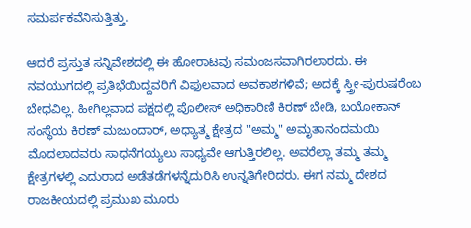ಸಮರ್ಪಕವೆನಿಸುತ್ತಿತ್ತು.

ಆದರೆ ಪ್ರಸ್ತುತ ಸನ್ನಿವೇಶದಲ್ಲಿ ಈ ಹೋರಾಟವು ಸಮಂಜಸವಾಗಿರಲಾರದು. ಈ ನವಯುಗದಲ್ಲಿ ಪ್ರತಿಭೆಯಿದ್ದವರಿಗೆ ವಿಫುಲವಾದ ಅವಕಾಶಗಳಿವೆ; ಅದಕ್ಕೆ ಸ್ತ್ರೀ-ಪುರುಷರೆಂಬ ಬೇಧವಿಲ್ಲ. ಹೀಗಿಲ್ಲವಾದ ಪಕ್ಷದಲ್ಲಿ ಪೊಲೀಸ್ ಅಧಿಕಾರಿಣಿ ಕಿರಣ್ ಬೇಡಿ, ಬಯೋಕಾನ್ ಸಂಸ್ಥೆಯ ಕಿರಣ್ ಮಜುಂದಾರ್, ಅಧ್ಯಾತ್ಮ ಕ್ಷೇತ್ರದ "ಅಮ್ಮ" ಅಮೃತಾನಂದಮಯಿ ಮೊದಲಾದವರು ಸಾಧನೆಗಯ್ಯಲು ಸಾಧ್ಯವೇ ಆಗುತ್ತಿರಲಿಲ್ಲ. ಅವರೆಲ್ಲಾ ತಮ್ಮ ತಮ್ಮ ಕ್ಷೇತ್ರಗಳಲ್ಲಿ ಎದುರಾದ ಅಡೆತಡೆಗಳನ್ನೆದುರಿಸಿ ಉನ್ನತಿಗೇರಿದರು. ಈಗ ನಮ್ಮ ದೇಶದ ರಾಜಕೀಯದಲ್ಲಿ ಪ್ರಮುಖ ಮೂರು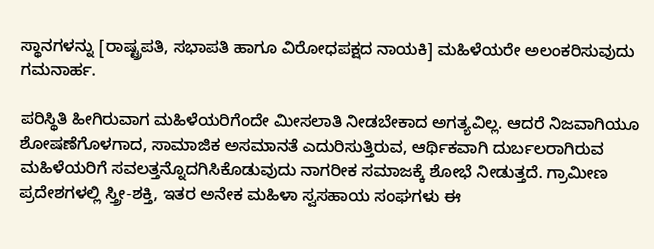ಸ್ಥಾನಗಳನ್ನು [ರಾಷ್ಟ್ರಪತಿ, ಸಭಾಪತಿ ಹಾಗೂ ವಿರೋಧಪಕ್ಷದ ನಾಯಕಿ] ಮಹಿಳೆಯರೇ ಅಲಂಕರಿಸುವುದು ಗಮನಾರ್ಹ.

ಪರಿಸ್ಥಿತಿ ಹೀಗಿರುವಾಗ ಮಹಿಳೆಯರಿಗೆಂದೇ ಮೀಸಲಾತಿ ನೀಡಬೇಕಾದ ಅಗತ್ಯವಿಲ್ಲ. ಆದರೆ ನಿಜವಾಗಿಯೂ ಶೋಷಣೆಗೊಳಗಾದ, ಸಾಮಾಜಿಕ ಅಸಮಾನತೆ ಎದುರಿಸುತ್ತಿರುವ, ಆರ್ಥಿಕವಾಗಿ ದುರ್ಬಲರಾಗಿರುವ ಮಹಿಳೆಯರಿಗೆ ಸವಲತ್ತನ್ನೊದಗಿಸಿಕೊಡುವುದು ನಾಗರೀಕ ಸಮಾಜಕ್ಕೆ ಶೋಭೆ ನೀಡುತ್ತದೆ. ಗ್ರಾಮೀಣ ಪ್ರದೇಶಗಳಲ್ಲಿ ಸ್ತ್ರೀ-ಶಕ್ತಿ, ಇತರ ಅನೇಕ ಮಹಿಳಾ ಸ್ವಸಹಾಯ ಸಂಘಗಳು ಈ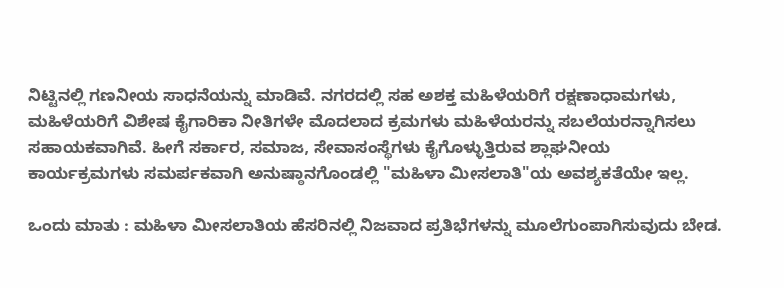ನಿಟ್ಟಿನಲ್ಲಿ ಗಣನೀಯ ಸಾಧನೆಯನ್ನು ಮಾಡಿವೆ. ನಗರದಲ್ಲಿ ಸಹ ಅಶಕ್ತ ಮಹಿಳೆಯರಿಗೆ ರಕ್ಷಣಾಧಾಮಗಳು, ಮಹಿಳೆಯರಿಗೆ ವಿಶೇಷ ಕೈಗಾರಿಕಾ ನೀತಿಗಳೇ ಮೊದಲಾದ ಕ್ರಮಗಳು ಮಹಿಳೆಯರನ್ನು ಸಬಲೆಯರನ್ನಾಗಿಸಲು ಸಹಾಯಕವಾಗಿವೆ. ಹೀಗೆ ಸರ್ಕಾರ, ಸಮಾಜ, ಸೇವಾಸಂಸ್ಥೆಗಳು ಕೈಗೊಳ್ಳುತ್ತಿರುವ ಶ್ಲಾಘನೀಯ ಕಾರ್ಯಕ್ರಮಗಳು ಸಮರ್ಪಕವಾಗಿ ಅನುಷ್ಠಾನಗೊಂಡಲ್ಲಿ "ಮಹಿಳಾ ಮೀಸಲಾತಿ"ಯ ಅವಶ್ಯಕತೆಯೇ ಇಲ್ಲ.

ಒಂದು ಮಾತು : ಮಹಿಳಾ ಮೀಸಲಾತಿಯ ಹೆಸರಿನಲ್ಲಿ ನಿಜವಾದ ಪ್ರತಿಭೆಗಳನ್ನು ಮೂಲೆಗುಂಪಾಗಿಸುವುದು ಬೇಡ.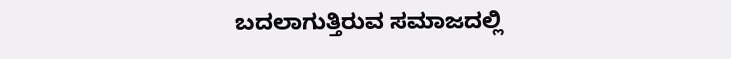ಬದಲಾಗುತ್ತಿರುವ ಸಮಾಜದಲ್ಲಿ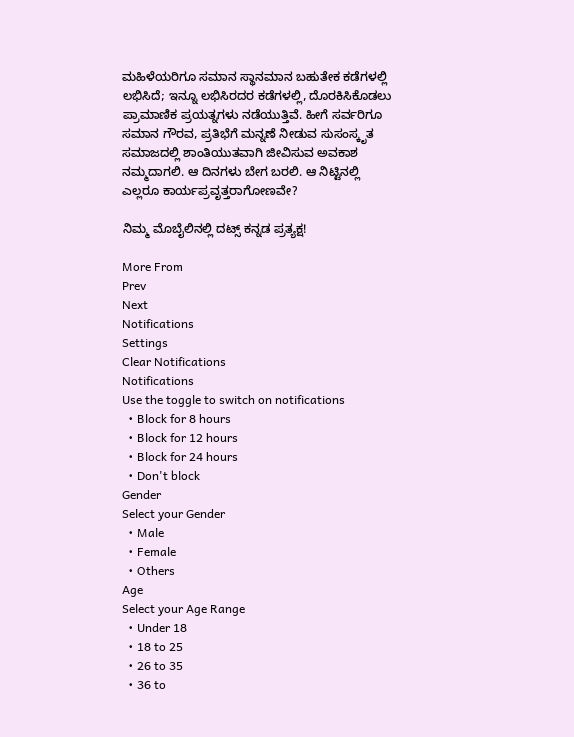ಮಹಿಳೆಯರಿಗೂ ಸಮಾನ ಸ್ಥಾನಮಾನ ಬಹುತೇಕ ಕಡೆಗಳಲ್ಲಿ ಲಭಿಸಿದೆ; ಇನ್ನೂ ಲಭಿಸಿರದರ ಕಡೆಗಳಲ್ಲಿ, ದೊರಕಿಸಿಕೊಡಲು ಪ್ರಾಮಾಣಿಕ ಪ್ರಯತ್ನಗಳು ನಡೆಯುತ್ತಿವೆ. ಹೀಗೆ ಸರ್ವರಿಗೂ ಸಮಾನ ಗೌರವ, ಪ್ರತಿಭೆಗೆ ಮನ್ನಣೆ ನೀಡುವ ಸುಸಂಸ್ಕೃತ ಸಮಾಜದಲ್ಲಿ ಶಾಂತಿಯುತವಾಗಿ ಜೀವಿಸುವ ಅವಕಾಶ ನಮ್ಮದಾಗಲಿ. ಆ ದಿನಗಳು ಬೇಗ ಬರಲಿ. ಆ ನಿಟ್ಟಿನಲ್ಲಿ ಎಲ್ಲರೂ ಕಾರ್ಯಪ್ರವೃತ್ತರಾಗೋಣವೇ?

ನಿಮ್ಮ ಮೊಬೈಲಿನಲ್ಲಿ ದಟ್ಸ್ ಕನ್ನಡ ಪ್ರತ್ಯಕ್ಷ!

More From
Prev
Next
Notifications
Settings
Clear Notifications
Notifications
Use the toggle to switch on notifications
  • Block for 8 hours
  • Block for 12 hours
  • Block for 24 hours
  • Don't block
Gender
Select your Gender
  • Male
  • Female
  • Others
Age
Select your Age Range
  • Under 18
  • 18 to 25
  • 26 to 35
  • 36 to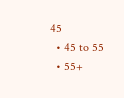45
  • 45 to 55
  • 55+